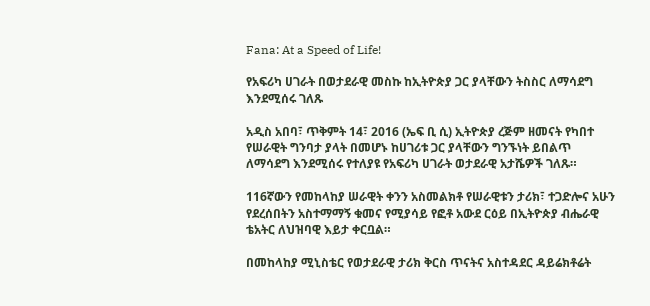Fana: At a Speed of Life!

የአፍሪካ ሀገራት በወታደራዊ መስኩ ከኢትዮጵያ ጋር ያላቸውን ትስስር ለማሳደግ እንደሚሰሩ ገለጹ

አዲስ አበባ፣ ጥቅምት 14፣ 2016 (ኤፍ ቢ ሲ) ኢትዮጵያ ረጅም ዘመናት የካበተ የሠራዊት ግንባታ ያላት በመሆኑ ከሀገሪቱ ጋር ያላቸውን ግንኙነት ይበልጥ ለማሳደግ እንደሚሰሩ የተለያዩ የአፍሪካ ሀገራት ወታደራዊ አታሼዎች ገለጹ።

116ኛውን የመከላከያ ሠራዊት ቀንን አስመልክቶ የሠራዊቱን ታሪክ፣ ተጋድሎና አሁን የደረሰበትን አስተማማኝ ቁመና የሚያሳይ የፎቶ አውደ ርዕይ በኢትዮጵያ ብሔራዊ ቴአትር ለህዝባዊ እይታ ቀርቧል።

በመከላከያ ሚኒስቴር የወታደራዊ ታሪክ ቅርስ ጥናትና አስተዳደር ዳይሬክቶሬት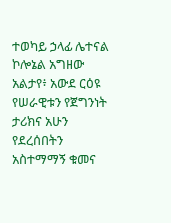ተወካይ ኃላፊ ሌተናል ኮሎኔል አግዘው አልታየ፥ አውደ ርዕዩ የሠራዊቱን የጀግንነት ታሪክና አሁን የደረሰበትን አስተማማኝ ቁመና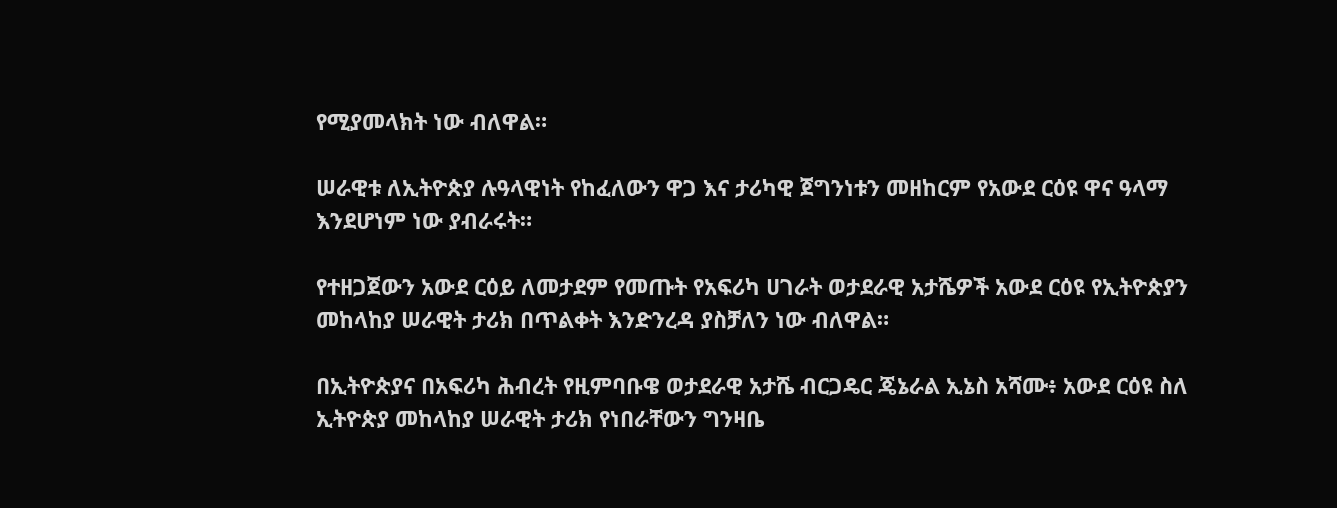የሚያመላክት ነው ብለዋል።

ሠራዊቱ ለኢትዮጵያ ሉዓላዊነት የከፈለውን ዋጋ እና ታሪካዊ ጀግንነቱን መዘከርም የአውደ ርዕዩ ዋና ዓላማ እንደሆነም ነው ያብራሩት።

የተዘጋጀውን አውደ ርዕይ ለመታደም የመጡት የአፍሪካ ሀገራት ወታደራዊ አታሼዎች አውደ ርዕዩ የኢትዮጵያን መከላከያ ሠራዊት ታሪክ በጥልቀት እንድንረዳ ያስቻለን ነው ብለዋል።

በኢትዮጵያና በአፍሪካ ሕብረት የዚምባቡዌ ወታደራዊ አታሼ ብርጋዴር ጄኔራል ኢኔስ አሻሙ፥ አውደ ርዕዩ ስለ ኢትዮጵያ መከላከያ ሠራዊት ታሪክ የነበራቸውን ግንዛቤ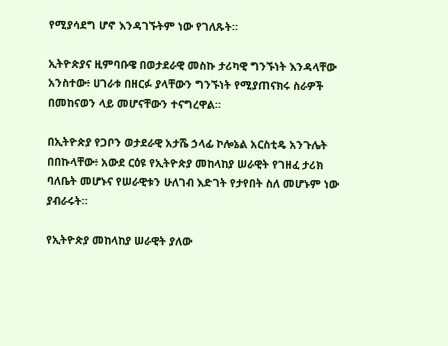የሚያሳደግ ሆኖ እንዳገኙትም ነው የገለጹት።

ኢትዮጵያና ዚምባቡዌ በወታደራዊ መስኩ ታሪካዊ ግንኙነት እንዳላቸው አንስተው፥ ሀገራቱ በዘርፉ ያላቸውን ግንኙነት የሚያጠናክሩ ስራዎች በመከናወን ላይ መሆናቸውን ተናግረዋል።

በኢትዮጵያ የጋቦን ወታደራዊ አታሼ ኃላፊ ኮሎኔል አርስቲዴ አንጉሌት በበኩላቸው፥ አውደ ርዕዩ የኢትዮጵያ መከላከያ ሠራዊት የገዘፈ ታሪክ ባለቤት መሆኑና የሠራዊቱን ሁለገብ እድገት የታየበት ስለ መሆኑም ነው ያብራሩት።

የኢትዮጵያ መከላከያ ሠራዊት ያለው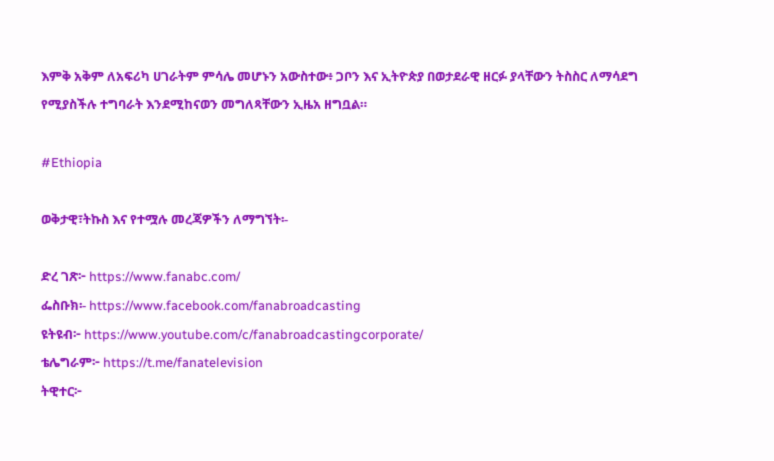እምቅ አቅም ለአፍሪካ ሀገራትም ምሳሌ መሆኑን አውስተው፥ ጋቦን እና ኢትዮጵያ በወታደራዊ ዘርፉ ያላቸውን ትስስር ለማሳደግ የሚያስችሉ ተግባራት እንደሚከናወን መግለጻቸውን ኢዜአ ዘግቧል።

#Ethiopia

ወቅታዊ፣ትኩስ እና የተሟሉ መረጃዎችን ለማግኘት፡-

ድረ ገጽ፦ https://www.fanabc.com/
ፌስቡክ፡- https://www.facebook.com/fanabroadcasting
ዩትዩብ፦ https://www.youtube.com/c/fanabroadcastingcorporate/
ቴሌግራም፦ https://t.me/fanatelevision
ትዊተር፦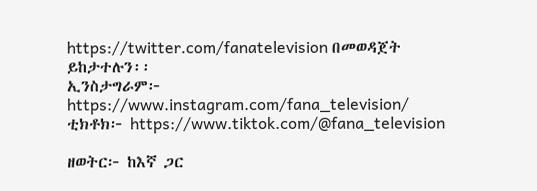https://twitter.com/fanatelevision በመወዳጀት ይከታተሉን፡፡
ኢንስታግራም፦ https://www.instagram.com/fana_television/
ቲክቶክ፦ https://www.tiktok.com/@fana_television

ዘወትር፦ ከእኛ ጋር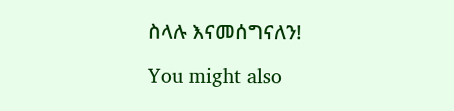ስላሉ እናመሰግናለን!

You might also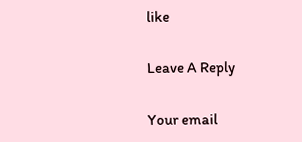like

Leave A Reply

Your email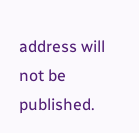address will not be published.